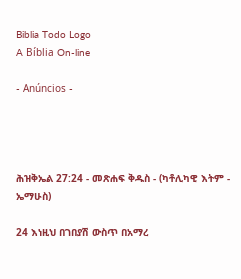Biblia Todo Logo
A Bíblia On-line

- Anúncios -




ሕዝቅኤል 27:24 - መጽሐፍ ቅዱስ - (ካቶሊካዊ እትም - ኤማሁስ)

24 እነዚህ በገበያሽ ውስጥ በአማረ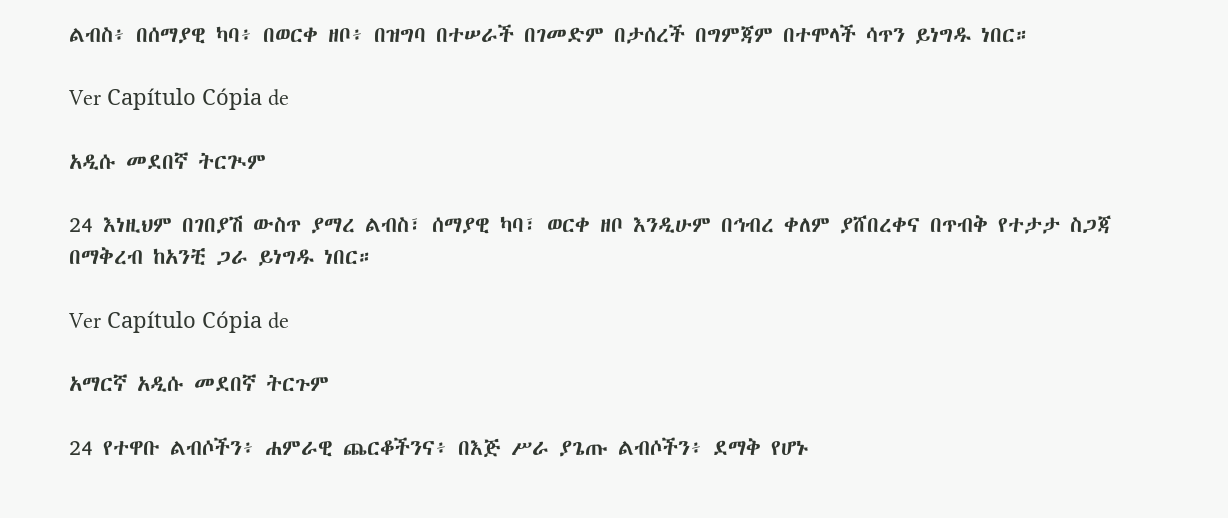ልብስ፥ በሰማያዊ ካባ፥ በወርቀ ዘቦ፥ በዝግባ በተሠራች በገመድም በታሰረች በግምጃም በተሞላች ሳጥን ይነግዱ ነበር።

Ver Capítulo Cópia de

አዲሱ መደበኛ ትርጒም

24 እነዚህም በገበያሽ ውስጥ ያማረ ልብስ፣ ሰማያዊ ካባ፣ ወርቀ ዘቦ እንዲሁም በኅብረ ቀለም ያሸበረቀና በጥብቅ የተታታ ስጋጃ በማቅረብ ከአንቺ ጋራ ይነግዱ ነበር።

Ver Capítulo Cópia de

አማርኛ አዲሱ መደበኛ ትርጉም

24 የተዋቡ ልብሶችን፥ ሐምራዊ ጨርቆችንና፥ በእጅ ሥራ ያጌጡ ልብሶችን፥ ደማቅ የሆኑ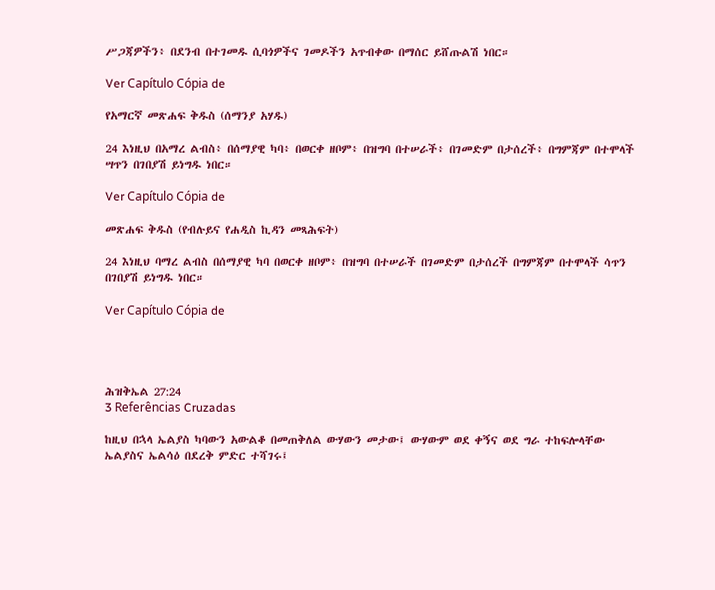ሥጋጃዎችን፥ በደንብ በተገመዱ ሲባጎዎችና ገመዶችን አጥብቀው በማሰር ይሸጡልሽ ነበር።

Ver Capítulo Cópia de

የአማርኛ መጽሐፍ ቅዱስ (ሰማንያ አሃዱ)

24 እነዚህ በአማረ ልብስ፥ በሰማያዊ ካባ፥ በወርቀ ዘቦም፥ በዝግባ በተሠራች፥ በገመድም በታሰረች፥ በግምጃም በተሞላች ሣጥን በገበያሽ ይነግዱ ነበር።

Ver Capítulo Cópia de

መጽሐፍ ቅዱስ (የብሉይና የሐዲስ ኪዳን መጻሕፍት)

24 እነዚህ ባማረ ልብስ በሰማያዊ ካባ በወርቀ ዘቦም፥ በዝግባ በተሠራች በገመድም በታሰረች በግምጃም በተሞላች ሳጥን በገበያሽ ይነግዱ ነበር።

Ver Capítulo Cópia de




ሕዝቅኤል 27:24
3 Referências Cruzadas

ከዚህ በኋላ ኤልያስ ካባውን አውልቆ በመጠቅለል ውሃውን መታው፤ ውሃውም ወደ ቀኝና ወደ ግራ ተከፍሎላቸው ኤልያስና ኤልሳዕ በደረቅ ምድር ተሻገሩ፤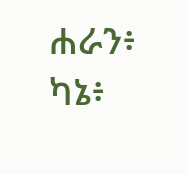ሐራን፥ ካኔ፥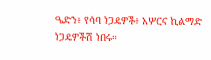ዔድን፥ የሳባ ነጋዴዎች፥ አሦርና ኪልማድ ነጋዴዎችሽ ነበሩ።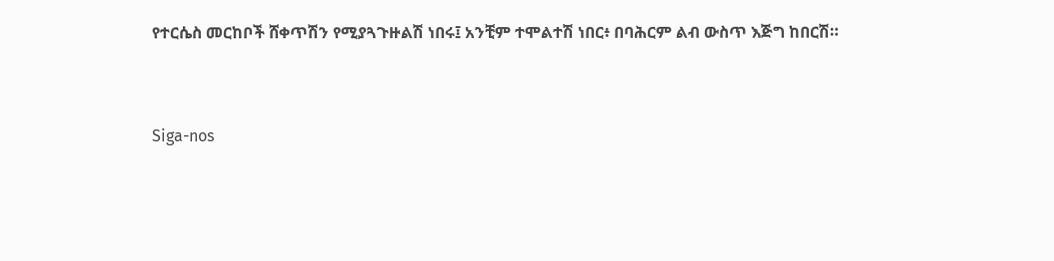የተርሴስ መርከቦች ሸቀጥሽን የሚያጓጉዙልሽ ነበሩ፤ አንቺም ተሞልተሽ ነበር፥ በባሕርም ልብ ውስጥ እጅግ ከበርሽ።


Siga-nos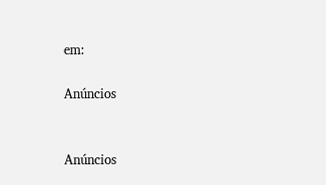em:

Anúncios


Anúncios